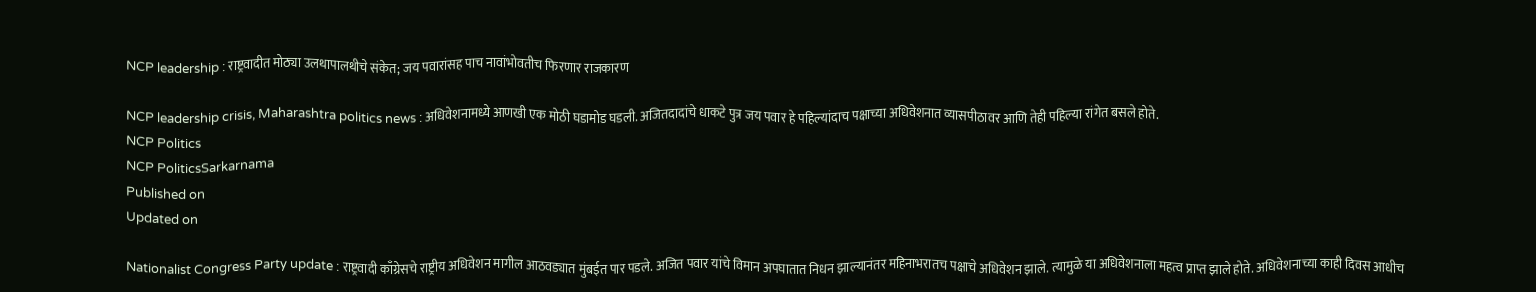NCP leadership : राष्ट्रवादीत मोठ्या उलथापालथीचे संकेत; जय पवारांसह पाच नावांभोवतीच फिरणार राजकारण

NCP leadership crisis, Maharashtra politics news : अधिवेशनामध्ये आणखी एक मोठी घडामोड घडली. अजितदादांचे धाकटे पुत्र जय पवार हे पहिल्यांदाच पक्षाच्या अधिवेशनात व्यासपीठावर आणि तेही पहिल्या रांगेत बसले होते.
NCP Politics
NCP PoliticsSarkarnama
Published on
Updated on

Nationalist Congress Party update : राष्ट्रवादी काँग्रेसचे राष्ट्रीय अधिवेशन मागील आठवड्यात मुंबईत पार पडले. अजित पवार यांचे विमान अपघातात निधन झाल्यानंतर महिनाभरातच पक्षाचे अधिवेशन झाले. त्यामुळे या अधिवेशनाला महत्व प्राप्त झाले होते. अधिवेशनाच्या काही दिवस आधीच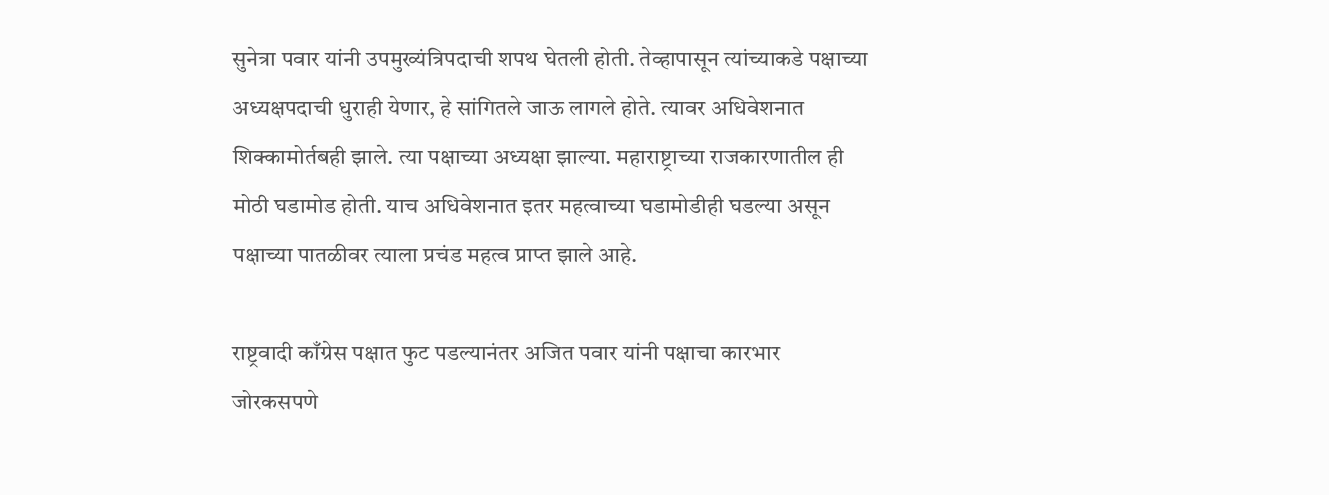सुनेत्रा पवार यांनी उपमुख्यंत्रिपदाची शपथ घेतली होती. तेव्हापासून त्यांच्याकडे पक्षाच्या अध्यक्षपदाची धुराही येणार, हे सांगितले जाऊ लागले होते. त्यावर अधिवेशनात शिक्कामोर्तबही झाले. त्या पक्षाच्या अध्यक्षा झाल्या. महाराष्ट्राच्या राजकारणातील ही मोठी घडामोड होती. याच अधिवेशनात इतर महत्वाच्या घडामोडीही घडल्या असून पक्षाच्या पातळीवर त्याला प्रचंड महत्व प्राप्त झाले आहे.

राष्ट्रवादी काँग्रेस पक्षात फुट पडल्यानंतर अजित पवार यांनी पक्षाचा कारभार जोरकसपणे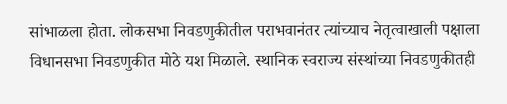सांभाळला होता. लोकसभा निवडणुकीतील पराभवानंतर त्यांच्याच नेतृत्वाखाली पक्षाला विधानसभा निवडणुकीत मोठे यश मिळाले. स्थानिक स्वराज्य संस्थांच्या निवडणुकीतही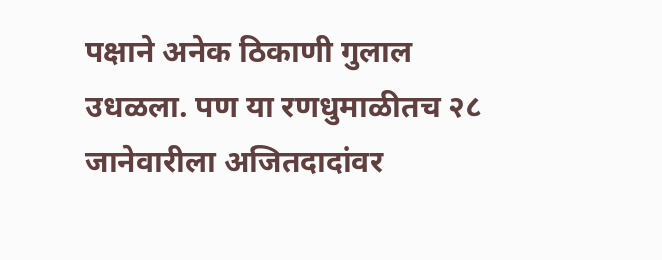पक्षाने अनेक ठिकाणी गुलाल उधळला. पण या रणधुमाळीतच २८ जानेवारीला अजितदादांवर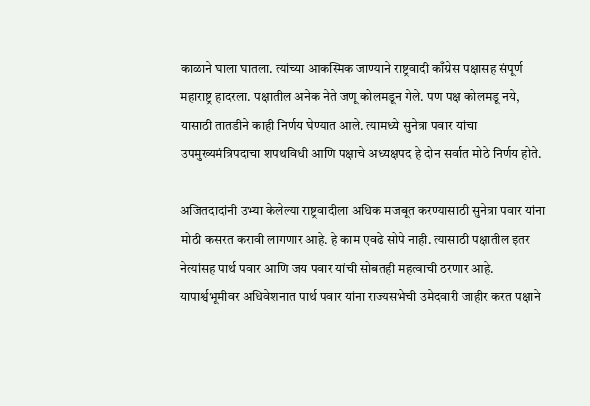काळाने घाला घातला. त्यांच्या आकस्मिक जाण्याने राष्ट्रवादी काँग्रेस पक्षासह संपूर्ण महाराष्ट्र हादरला. पक्षातील अनेक नेते जणू कोलमडून गेले. पण पक्ष कोलमडू नये, यासाठी तातडीने काही निर्णय घेण्यात आले. त्यामध्ये सुनेत्रा पवार यांचा उपमुख्यमंत्रिपदाचा शपथविधी आणि पक्षाचे अध्यक्षपद हे दोन सर्वात मोठे निर्णय होते.

अजितदादांनी उभ्या केलेल्या राष्ट्रवादीला अधिक मजबूत करण्यासाठी सुनेत्रा पवार यांना मोठी कसरत करावी लागणार आहे. हे काम एवढे सोपे नाही. त्यासाठी पक्षातील इतर नेत्यांसह पार्थ पवार आणि जय पवार यांची सोबतही महत्वाची ठरणार आहे. यापार्श्वभूमीवर अधिवेशनात पार्थ पवार यांना राज्यसभेची उमेदवारी जाहीर करत पक्षाने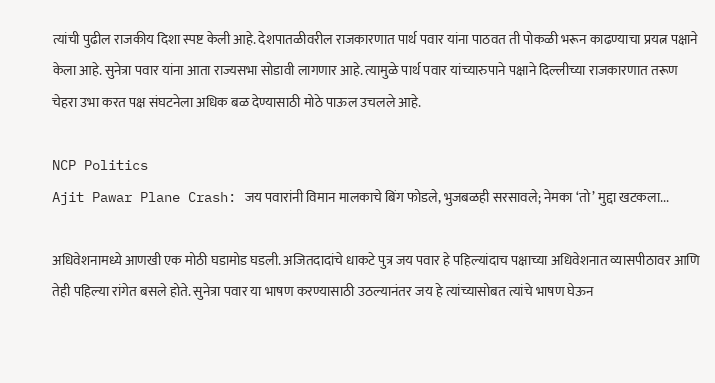त्यांची पुढील राजकीय दिशा स्पष्ट केली आहे. देशपातळीवरील राजकारणात पार्थ पवार यांना पाठवत ती पोकळी भरून काढण्याचा प्रयत्न पक्षाने केला आहे. सुनेत्रा पवार यांना आता राज्यसभा सोडावी लागणार आहे. त्यामुळे पार्थ पवार यांच्यारुपाने पक्षाने दिल्लीच्या राजकारणात तरूण चेहरा उभा करत पक्ष संघटनेला अधिक बळ देण्यासाठी मोठे पाऊल उचलले आहे.

NCP Politics
Ajit Pawar Plane Crash: जय पवारांनी विमान मालकाचे बिंग फोडले, भुजबळही सरसावले; नेमका ‘तो’ मुद्दा खटकला...

अधिवेशनामध्ये आणखी एक मोठी घडामोड घडली. अजितदादांचे धाकटे पुत्र जय पवार हे पहिल्यांदाच पक्षाच्या अधिवेशनात व्यासपीठावर आणि तेही पहिल्या रांगेत बसले होते. सुनेत्रा पवार या भाषण करण्यासाठी उठल्यानंतर जय हे त्यांच्यासोबत त्यांचे भाषण घेऊन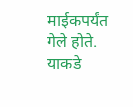माईकपर्यंत गेले होते. याकडे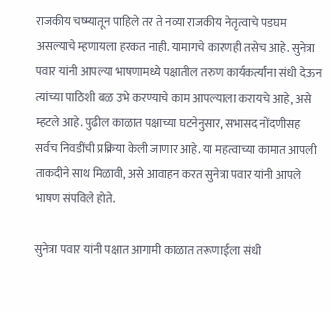राजकीय चष्म्यातून पाहिले तर ते नव्या राजकीय नेतृत्वाचे पडघम असल्याचे म्हणायला हरकत नाही. यामागचे कारणही तसेच आहे. सुनेत्रा पवार यांनी आपल्या भाषणामध्ये पक्षातील तरुण कार्यकर्त्यांना संधी देऊन त्यांच्या पाठिशी बळ उभे करण्याचे काम आपल्याला करायचे आहे, असे म्हटले आहे. पुढील काळात पक्षाच्या घटनेनुसार, सभासद नोंदणीसह सर्वच निवडींची प्रक्रिया केली जाणार आहे. या महत्वाच्या कामात आपली ताकदीने साथ मिळावी, असे आवाहन करत सुनेत्रा पवार यांनी आपले भाषण संपविले होते.

सुनेत्रा पवार यांनी पक्षात आगामी काळात तरूणाईला संधी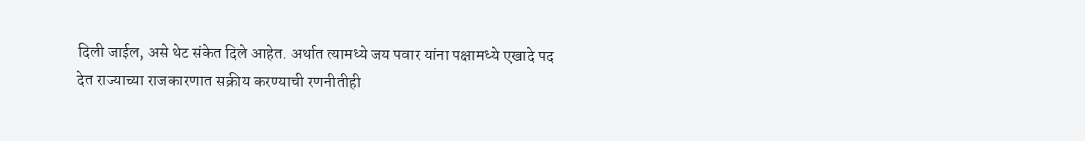दिली जाईल, असे थेट संकेत दिले आहेत. अर्थात त्यामध्ये जय पवार यांना पक्षामध्ये एखादे पद देत राज्याच्या राजकारणात सक्रीय करण्याची रणनीतीही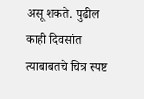असू शकते. पुढील काही दिवसांत त्याबाबतचे चित्र स्पष्ट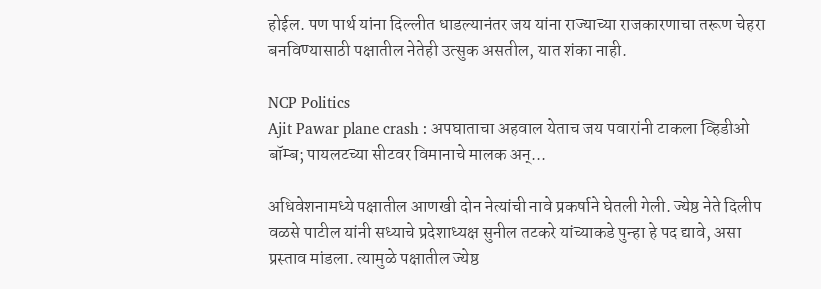होईल. पण पार्थ यांना दिल्लीत धाडल्यानंतर जय यांना राज्याच्या राजकारणाचा तरूण चेहरा बनविण्यासाठी पक्षातील नेतेही उत्सुक असतील, यात शंका नाही.

NCP Politics
Ajit Pawar plane crash : अपघाताचा अहवाल येताच जय पवारांनी टाकला व्हिडीओ बॉम्ब; पायलटच्या सीटवर विमानाचे मालक अन्...

अधिवेशनामध्ये पक्षातील आणखी दोन नेत्यांची नावे प्रकर्षाने घेतली गेली. ज्येष्ठ नेते दिलीप वळसे पाटील यांनी सध्याचे प्रदेशाध्यक्ष सुनील तटकरे यांच्याकडे पुन्हा हे पद द्यावे, असा प्रस्ताव मांडला. त्यामुळे पक्षातील ज्येष्ठ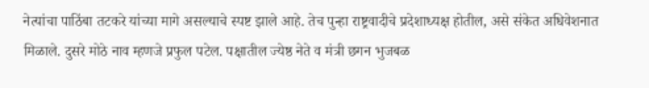नेत्यांचा पाठिंबा तटकरे यांच्या मागे असल्याचे स्पष्ट झाले आहे. तेच पुन्हा राष्ट्रवादीचे प्रदेशाध्यक्ष होतील, असे संकेत अधिवेशनात मिळाले. दुसरे मोठे नाव म्हणजे प्रफुल पटेल. पक्षातील ज्येष्ठ नेते व मंत्री छगन भुजबळ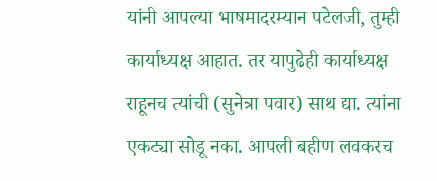यांनी आपल्या भाषमादरम्यान पटेलजी, तुम्ही कार्याध्यक्ष आहात. तर यापुढेही कार्याध्यक्ष राहूनच त्यांची (सुनेत्रा पवार) साथ द्या. त्यांना एकट्या सोडू नका. आपली बहीण लवकरच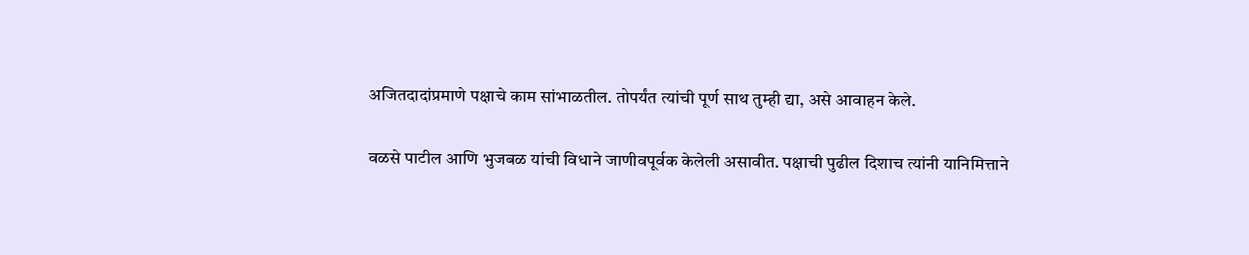अजितदादांप्रमाणे पक्षाचे काम सांभाळतील. तोपर्यंत त्यांची पूर्ण साथ तुम्ही द्या, असे आवाहन केले.

वळसे पाटील आणि भुजबळ यांची विधाने जाणीवपूर्वक केलेली असावीत. पक्षाची पुढील दिशाच त्यांनी यानिमित्ताने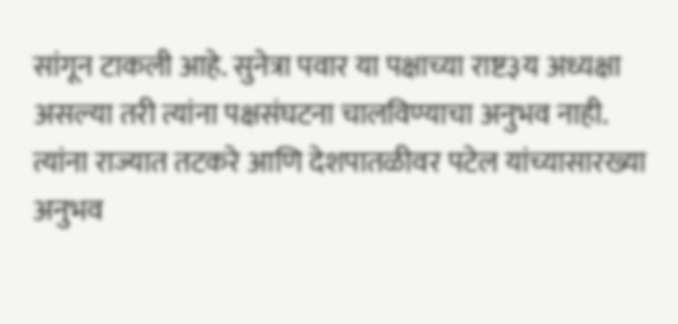सांगून टाकली आहे. सुनेत्रा पवार या पक्षाच्या राष्ट३य अध्यक्षा असल्या तरी त्यांना पक्षसंघटना चालविण्याचा अनुभव नाही. त्यांना राज्यात तटकरे आणि देशपातळीवर पटेल यांच्यासारख्या अनुभव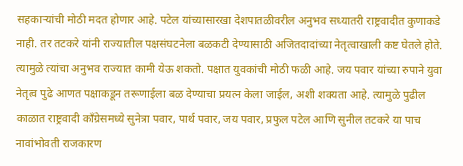सहकाऱ्यांची मोठी मदत होणार आहे. पटेल यांच्यासारखा देशपातळीवरील अनुभव सध्यातरी राष्ट्रवादीत कुणाकडे नाही. तर तटकरे यांनी राज्यातील पक्षसंघटनेला बळकटी देण्यासाठी अजितदादांच्या नेतृत्वाखाली कष्ट घेतले होते. त्यामुळे त्यांचा अनुभव राज्यात कामी येऊ शकतो. पक्षात युवकांची मोठी फळी आहे. जय पवार यांच्या रुपाने युवा नेतृत्व पुढे आणत पक्षाकडून तरूणाईला बळ देण्याचा प्रयत्न केला जाईल, अशी शक्यता आहे. त्यामुळे पुढील काळात राष्ट्रवादी काँग्रेसमध्ये सुनेत्रा पवार, पार्थ पवार, जय पवार, प्रफुल पटेल आणि सुनील तटकरे या पाच नावांभोवती राजकारण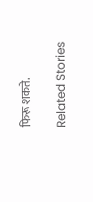फिरू शकते.

Related Stories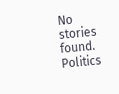No stories found.
Politics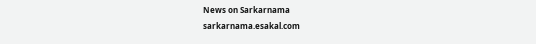News on Sarkarnama
sarkarnama.esakal.com